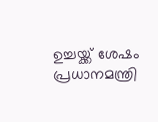ഉച്ചയ്ക്ക് ശേഷം പ്രധാനമന്ത്രി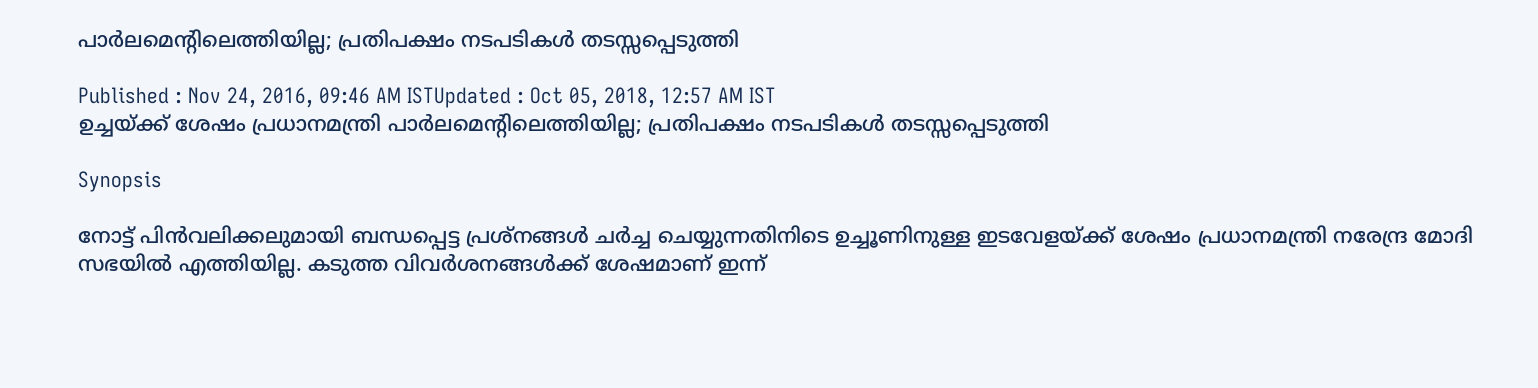പാര്‍ലമെന്റിലെത്തിയില്ല; പ്രതിപക്ഷം നടപടികള്‍ തടസ്സപ്പെടുത്തി

Published : Nov 24, 2016, 09:46 AM ISTUpdated : Oct 05, 2018, 12:57 AM IST
ഉച്ചയ്ക്ക് ശേഷം പ്രധാനമന്ത്രി പാര്‍ലമെന്റിലെത്തിയില്ല; പ്രതിപക്ഷം നടപടികള്‍ തടസ്സപ്പെടുത്തി

Synopsis

നോട്ട് പിന്‍വലിക്കലുമായി ബന്ധപ്പെട്ട പ്രശ്നങ്ങള്‍ ചര്‍ച്ച ചെയ്യുന്നതിനിടെ ഉച്ചൂണിനുള്ള ഇടവേളയ്ക്ക് ശേഷം പ്രധാനമന്ത്രി നരേന്ദ്ര മോദി സഭയില്‍ എത്തിയില്ല. കടുത്ത വിവര്‍ശനങ്ങള്‍ക്ക് ശേഷമാണ് ഇന്ന്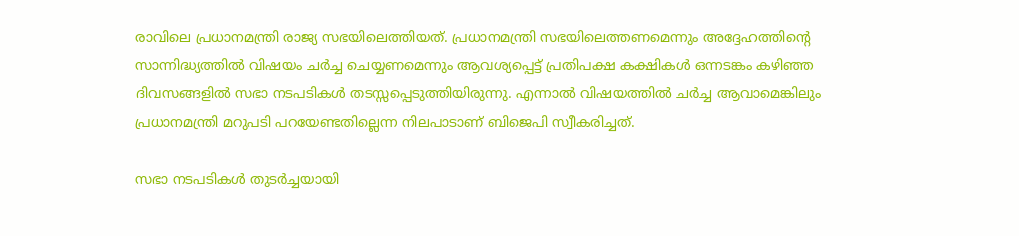രാവിലെ പ്രധാനമന്ത്രി രാജ്യ സഭയിലെത്തിയത്. പ്രധാനമന്ത്രി സഭയിലെത്തണമെന്നും അദ്ദേഹത്തിന്റെ സാന്നിദ്ധ്യത്തില്‍ വിഷയം ചര്‍ച്ച ചെയ്യണമെന്നും ആവശ്യപ്പെട്ട് പ്രതിപക്ഷ കക്ഷികള്‍ ഒന്നടങ്കം കഴിഞ്ഞ ദിവസങ്ങളില്‍ സഭാ നടപടികള്‍ തടസ്സപ്പെടുത്തിയിരുന്നു. എന്നാല്‍ വിഷയത്തില്‍ ചര്‍ച്ച ആവാമെങ്കിലും പ്രധാനമന്ത്രി മറുപടി പറയേണ്ടതില്ലെന്ന നിലപാടാണ് ബിജെപി സ്വീകരിച്ചത്.

സഭാ നടപടികള്‍ തുടര്‍ച്ചയായി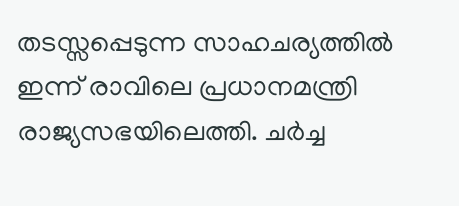തടസ്സപ്പെടുന്ന സാഹചര്യത്തില്‍ ഇന്ന് രാവിലെ പ്രധാനമന്ത്രി രാജ്യസഭയിലെത്തി. ചര്‍ച്ച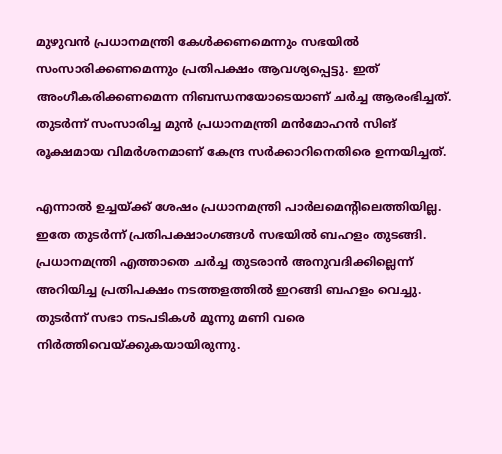മുഴുവന്‍ പ്രധാനമന്ത്രി കേള്‍ക്കണമെന്നും സഭയില്‍ സംസാരിക്കണമെന്നും പ്രതിപക്ഷം ആവശ്യപ്പെട്ടു. ഇത് അംഗീകരിക്കണമെന്ന നിബന്ധനയോടെയാണ് ചര്‍ച്ച ആരംഭിച്ചത്. തുടര്‍ന്ന് സംസാരിച്ച മുന്‍ പ്രധാനമന്ത്രി മന്‍മോഹന്‍ സിങ് രൂക്ഷമായ വിമര്‍ശനമാണ് കേന്ദ്ര സര്‍ക്കാറിനെതിരെ ഉന്നയിച്ചത്.

എന്നാല്‍ ഉച്ചയ്ക്ക് ശേഷം പ്രധാനമന്ത്രി പാര്‍ലമെന്റിലെത്തിയില്ല. ഇതേ തുടര്‍ന്ന് പ്രതിപക്ഷാംഗങ്ങള്‍ സഭയില്‍ ബഹളം തുടങ്ങി. പ്രധാനമന്ത്രി എത്താതെ ചര്‍ച്ച തുടരാന്‍ അനുവദിക്കില്ലെന്ന് അറിയിച്ച പ്രതിപക്ഷം നടത്തളത്തില്‍ ഇറങ്ങി ബഹളം വെച്ചു. തുടര്‍ന്ന് സഭാ നടപടികള്‍ മൂന്നു മണി വരെ നിര്‍ത്തിവെയ്ക്കുകയായിരുന്നു.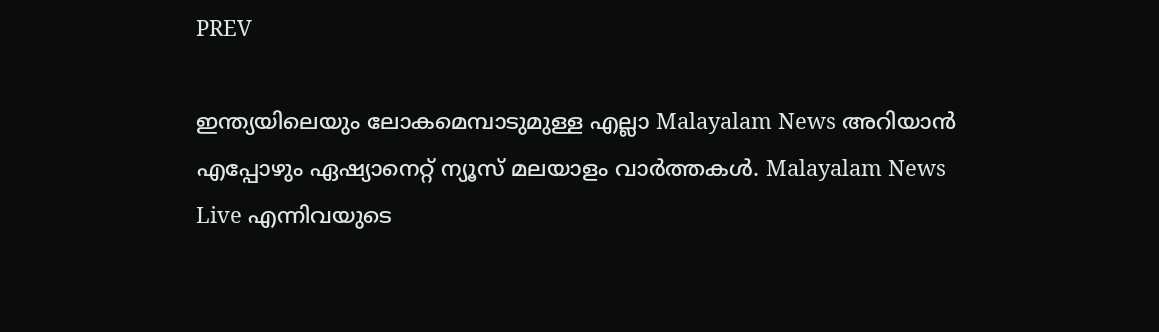PREV

ഇന്ത്യയിലെയും ലോകമെമ്പാടുമുള്ള എല്ലാ Malayalam News അറിയാൻ എപ്പോഴും ഏഷ്യാനെറ്റ് ന്യൂസ് മലയാളം വാർത്തകൾ. Malayalam News Live എന്നിവയുടെ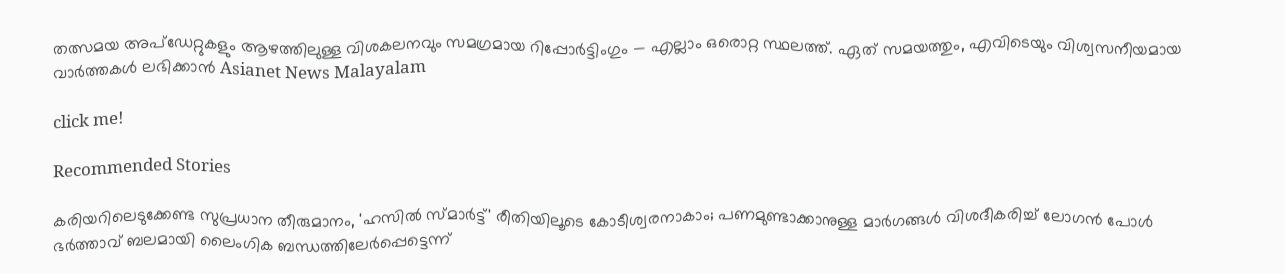തത്സമയ അപ്‌ഡേറ്റുകളും ആഴത്തിലുള്ള വിശകലനവും സമഗ്രമായ റിപ്പോർട്ടിംഗും — എല്ലാം ഒരൊറ്റ സ്ഥലത്ത്. ഏത് സമയത്തും, എവിടെയും വിശ്വസനീയമായ വാർത്തകൾ ലഭിക്കാൻ Asianet News Malayalam

click me!

Recommended Stories

കരിയറിലെടുക്കേണ്ട സുപ്രധാന തീരുമാനം, 'ഹസിൽ സ്മാർട്ട്' രീതിയിലൂടെ കോടീശ്വരനാകാം; പണമുണ്ടാക്കാനുള്ള മാർഗങ്ങൾ വിശദീകരിച്ച് ലോഗൻ പോൾ
ഭർത്താവ് ബലമായി ലൈംഗിക ബന്ധത്തിലേർപ്പെട്ടെന്ന്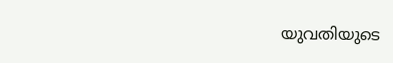യുവതിയുടെ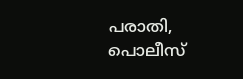പരാതി, പൊലീസ്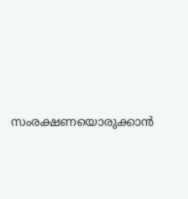സംരക്ഷണയൊരുക്കാൻ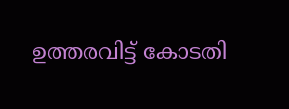ഉത്തരവിട്ട് കോടതി